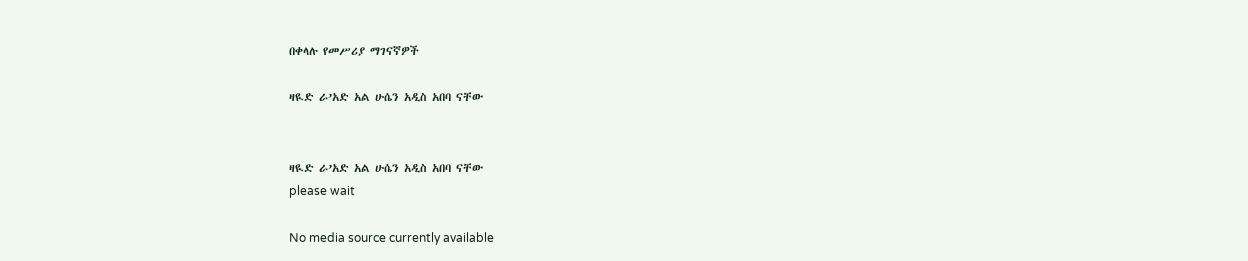በቀላሉ የመሥሪያ ማገናኛዎች

ዛዪድ ራ’አድ አል ሁሴን አዲስ አበባ ናቸው


ዛዪድ ራ’አድ አል ሁሴን አዲስ አበባ ናቸው
please wait

No media source currently available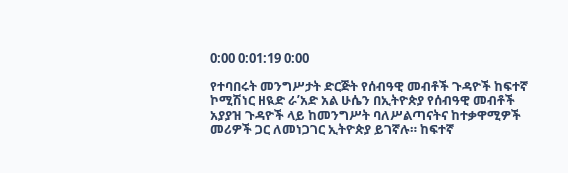0:00 0:01:19 0:00

የተባበሩት መንግሥታት ድርጅት የሰብዓዊ መብቶች ጉዳዮች ከፍተኛ ኮሚሽነር ዘዪድ ራ’አድ አል ሁሴን በኢትዮጵያ የሰብዓዊ መብቶች አያያዝ ጉዳዮች ላይ ከመንግሥት ባለሥልጣናትና ከተቃዋሚዎች መሪዎች ጋር ለመነጋገር ኢትዮጵያ ይገኛሉ። ከፍተኛ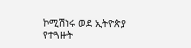ኮሚሽነሩ ወደ ኢትዮጵያ የተጓዙት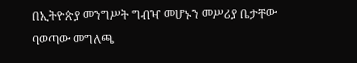በኢትዮጵያ መንግሥት ግብዣ መሆኑን መሥሪያ ቤታቸው ባወጣው መግለጫ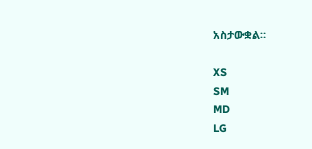አስታውቋል።

XS
SM
MD
LG